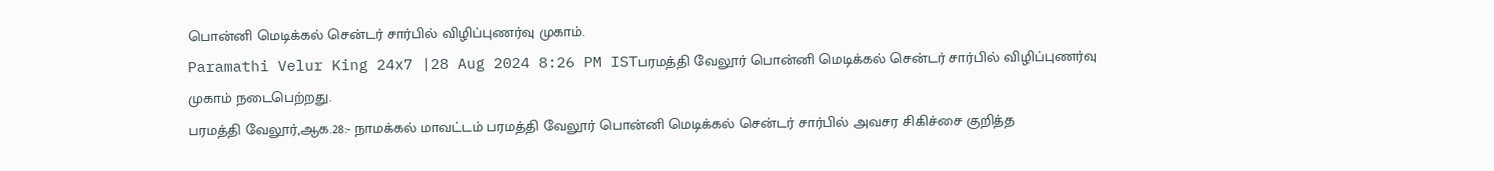பொன்னி மெடிக்கல் சென்டர் சார்பில் விழிப்புணர்வு முகாம்.
Paramathi Velur King 24x7 |28 Aug 2024 8:26 PM ISTபரமத்தி வேலூர் பொன்னி மெடிக்கல் சென்டர் சார்பில் விழிப்புணர்வு முகாம் நடைபெற்றது.
பரமத்தி வேலூர்,ஆக.28:- நாமக்கல் மாவட்டம் பரமத்தி வேலூர் பொன்னி மெடிக்கல் சென்டர் சார்பில் அவசர சிகிச்சை குறித்த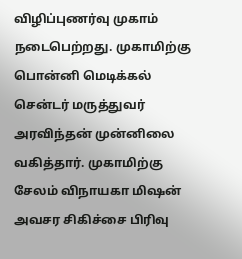விழிப்புணர்வு முகாம் நடைபெற்றது. முகாமிற்கு பொன்னி மெடிக்கல் சென்டர் மருத்துவர் அரவிந்தன் முன்னிலை வகித்தார். முகாமிற்கு சேலம் விநாயகா மிஷன் அவசர சிகிச்சை பிரிவு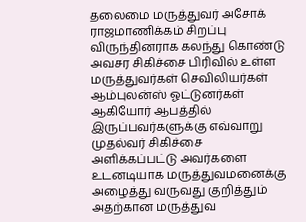தலைமை மருத்துவர் அசோக் ராஜமாணிக்கம் சிறப்பு விருந்தினராக கலந்து கொண்டு அவசர சிகிச்சை பிரிவில் உள்ள மருத்துவர்கள் செவிலியர்கள் ஆம்புலன்ஸ் ஓட்டுனர்கள் ஆகியோர் ஆபத்தில் இருப்பவர்களுக்கு எவ்வாறு முதல்வர் சிகிச்சை அளிக்கப்பட்டு அவர்களை உடனடியாக மருத்துவமனைக்கு அழைத்து வருவது குறித்தும் அதற்கான மருத்துவ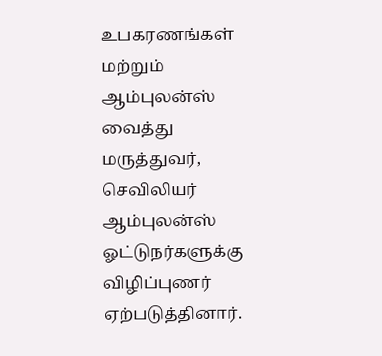உபகரணங்கள் மற்றும் ஆம்புலன்ஸ் வைத்து மருத்துவர், செவிலியர் ஆம்புலன்ஸ் ஓட்டுநர்களுக்கு விழிப்புணர் ஏற்படுத்தினார்.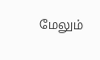மேலும்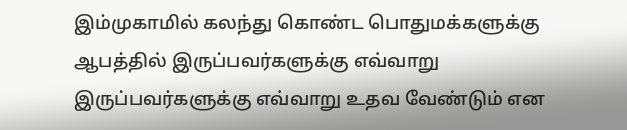இம்முகாமில் கலந்து கொண்ட பொதுமக்களுக்கு ஆபத்தில் இருப்பவர்களுக்கு எவ்வாறு இருப்பவர்களுக்கு எவ்வாறு உதவ வேண்டும் என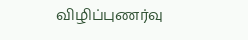விழிப்புணர்வு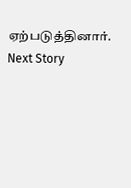ஏற்படுத்தினார்.
Next Story